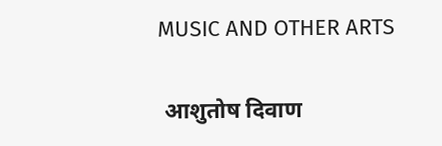MUSIC AND OTHER ARTS

 आशुतोष दिवाण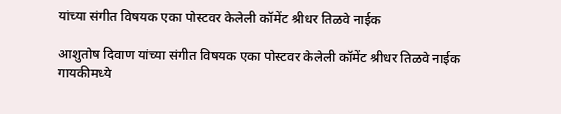यांच्या संगीत विषयक एका पोस्टवर केलेली कॉमेंट श्रीधर तिळवे नाईक

आशुतोष दिवाण यांच्या संगीत विषयक एका पोस्टवर केलेली कॉमेंट श्रीधर तिळवे नाईक
गायकीमध्ये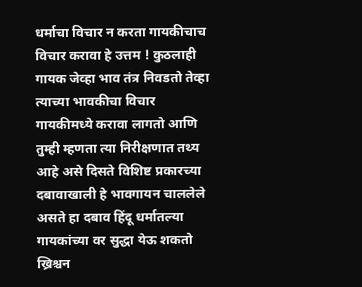धर्माचा विचार न करता गायकीचाच विचार करावा हे उत्तम ! कुठलाही गायक जेव्हा भाव तंत्र निवडतो तेव्हा त्याच्या भावकीचा विचार गायकीमध्ये करावा लागतो आणि तुम्ही म्हणता त्या निरीक्षणात तथ्य आहे असे दिसते विशिष्ट प्रकारच्या दबावाखाली हे भावगायन चाललेले असते हा दबाव हिंदू धर्मातल्या गायकांच्या वर सुद्धा येऊ शकतो ख्रिश्चन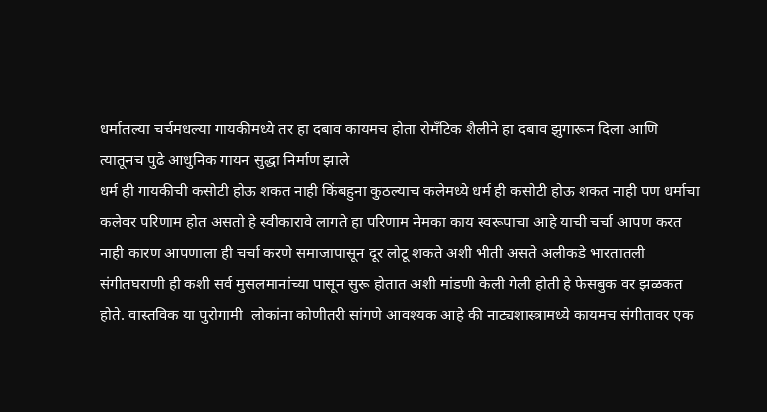धर्मातल्या चर्चमधल्या गायकीमध्ये तर हा दबाव कायमच होता रोमँटिक शैलीने हा दबाव झुगारून दिला आणि त्यातूनच पुढे आधुनिक गायन सुद्धा निर्माण झाले
धर्म ही गायकीची कसोटी होऊ शकत नाही किंबहुना कुठल्याच कलेमध्ये धर्म ही कसोटी होऊ शकत नाही पण धर्माचा कलेवर परिणाम होत असतो हे स्वीकारावे लागते हा परिणाम नेमका काय स्वरूपाचा आहे याची चर्चा आपण करत नाही कारण आपणाला ही चर्चा करणे समाजापासून दूर लोटू शकते अशी भीती असते अलीकडे भारतातली संगीतघराणी ही कशी सर्व मुसलमानांच्या पासून सुरू होतात अशी मांडणी केली गेली होती हे फेसबुक वर झळकत होते. वास्तविक या पुरोगामी  लोकांना कोणीतरी सांगणे आवश्यक आहे की नाट्यशास्त्रामध्ये कायमच संगीतावर एक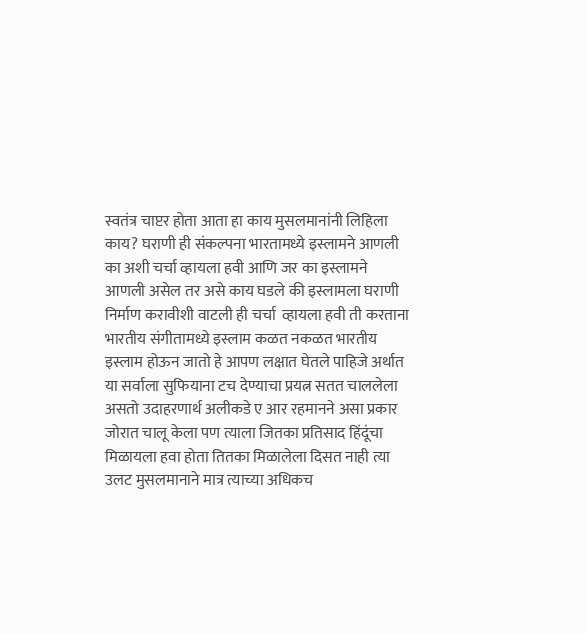स्वतंत्र चाप्टर होता आता हा काय मुसलमानांनी लिहिला काय? घराणी ही संकल्पना भारतामध्ये इस्लामने आणली का अशी चर्चा व्हायला हवी आणि जर का इस्लामने आणली असेल तर असे काय घडले की इस्लामला घराणी निर्माण करावीशी वाटली ही चर्चा  व्हायला हवी ती करताना भारतीय संगीतामध्ये इस्लाम कळत नकळत भारतीय इस्लाम होऊन जातो हे आपण लक्षात घेतले पाहिजे अर्थात या सर्वाला सुफियाना टच देण्याचा प्रयत्न सतत चाललेला असतो उदाहरणार्थ अलीकडे ए आर रहमानने असा प्रकार जोरात चालू केला पण त्याला जितका प्रतिसाद हिंदूंचा मिळायला हवा होता तितका मिळालेला दिसत नाही त्या उलट मुसलमानाने मात्र त्याच्या अधिकच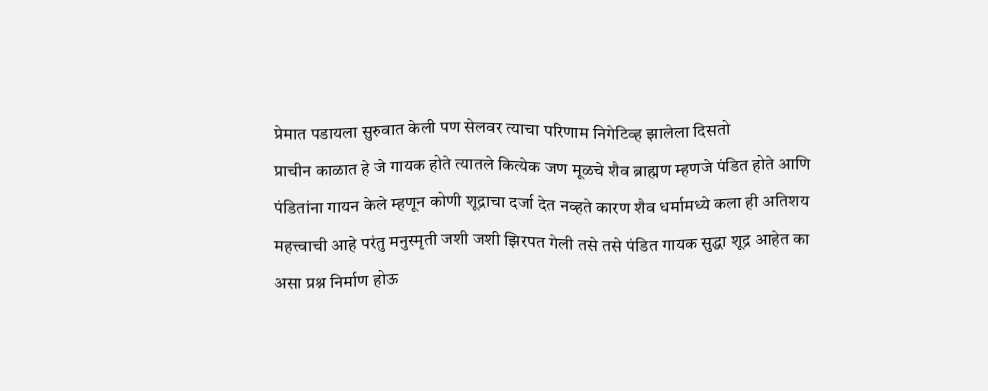प्रेमात पडायला सुरुवात केली पण सेलवर त्याचा परिणाम निगेटिव्ह झालेला दिसतो
प्राचीन काळात हे जे गायक होते त्यातले कित्येक जण मूळचे शैव ब्राह्मण म्हणजे पंडित होते आणि पंडितांना गायन केले म्हणून कोणी शूद्राचा दर्जा देत नव्हते कारण शैव धर्मामध्ये कला ही अतिशय महत्त्वाची आहे परंतु मनुस्मृती जशी जशी झिरपत गेली तसे तसे पंडित गायक सुद्धा शूद्र आहेत का असा प्रश्न निर्माण होऊ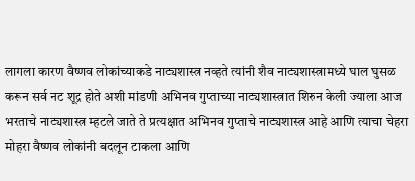लागला कारण वैष्णव लोकांच्याकडे नाट्यशास्त्र नव्हते त्यांनी शैव नाट्यशास्त्रामध्ये घाल घुसळ करून सर्व नट शूद्र होते अशी मांडणी अभिनव गुप्ताच्या नाट्यशास्त्रात शिरुन केली ज्याला आज भरताचे नाट्यशास्त्र म्हटले जाते ते प्रत्यक्षात अभिनव गुप्ताचे नाट्यशास्त्र आहे आणि त्याचा चेहरा मोहरा वैष्णव लोकांनी बदलून टाकला आणि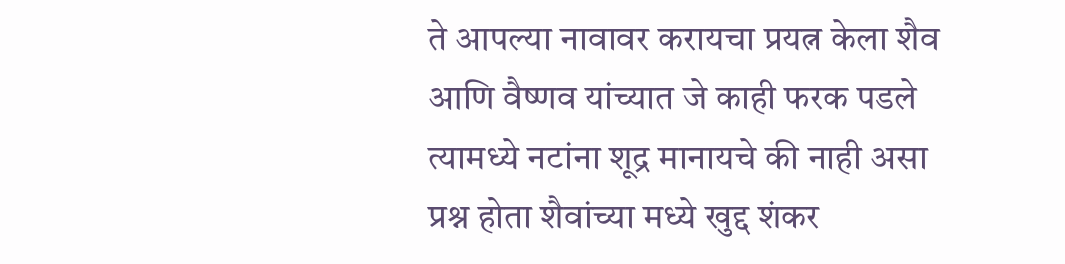ते आपल्या नावावर करायचा प्रयत्न केला शैव आणि वैष्णव यांच्यात जे काही फरक पडले त्यामध्ये नटांना शूद्र मानायचे की नाही असा प्रश्न होता शैवांच्या मध्ये खुद्द शंकर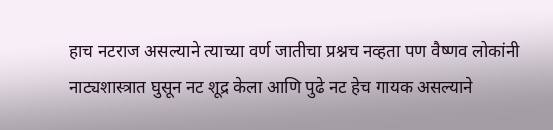हाच नटराज असल्याने त्याच्या वर्ण जातीचा प्रश्नच नव्हता पण वैष्णव लोकांनी नाट्यशास्त्रात घुसून नट शूद्र केला आणि पुढे नट हेच गायक असल्याने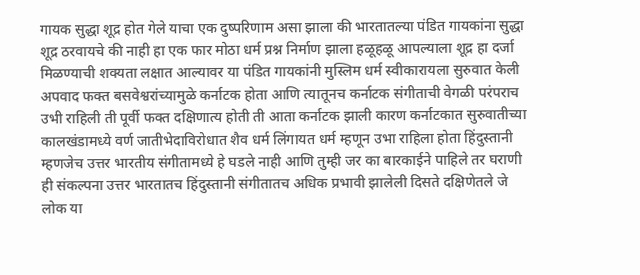गायक सुद्धा शूद्र होत गेले याचा एक दुष्परिणाम असा झाला की भारतातल्या पंडित गायकांना सुद्धा शूद्र ठरवायचे की नाही हा एक फार मोठा धर्म प्रश्न निर्माण झाला हळूहळू आपल्याला शूद्र हा दर्जा मिळण्याची शक्यता लक्षात आल्यावर या पंडित गायकांनी मुस्लिम धर्म स्वीकारायला सुरुवात केली अपवाद फक्त बसवेश्वरांच्यामुळे कर्नाटक होता आणि त्यातूनच कर्नाटक संगीताची वेगळी परंपराच उभी राहिली ती पूर्वी फक्त दक्षिणात्य होती ती आता कर्नाटक झाली कारण कर्नाटकात सुरुवातीच्या कालखंडामध्ये वर्ण जातीभेदाविरोधात शैव धर्म लिंगायत धर्म म्हणून उभा राहिला होता हिंदुस्तानी म्हणजेच उत्तर भारतीय संगीतामध्ये हे घडले नाही आणि तुम्ही जर का बारकाईने पाहिले तर घराणी ही संकल्पना उत्तर भारतातच हिंदुस्तानी संगीतातच अधिक प्रभावी झालेली दिसते दक्षिणेतले जे लोक या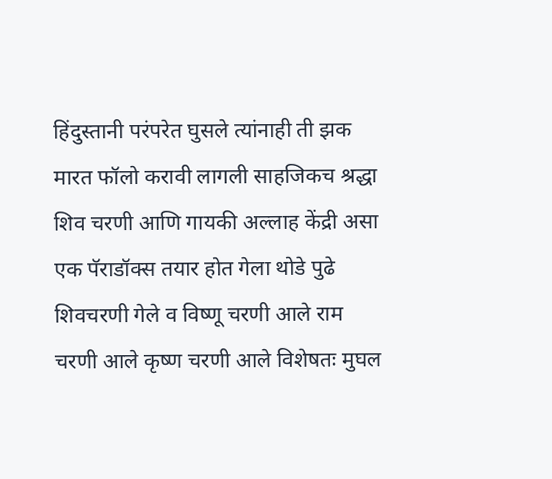हिंदुस्तानी परंपरेत घुसले त्यांनाही ती झक मारत फॉलो करावी लागली साहजिकच श्रद्धा शिव चरणी आणि गायकी अल्लाह केंद्री असा एक पॅराडॉक्स तयार होत गेला थोडे पुढे शिवचरणी गेले व विष्णू चरणी आले राम चरणी आले कृष्ण चरणी आले विशेषतः मुघल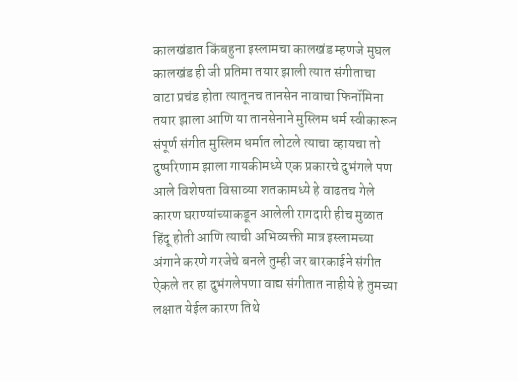कालखंडात किंबहुना इस्लामचा कालखंड म्हणजे मुघल कालखंड ही जी प्रतिमा तयार झाली त्यात संगीताचा वाटा प्रचंड होता त्यातूनच तानसेन नावाचा फिनॉमिना तयार झाला आणि या तानसेनाने मुस्लिम धर्म स्वीकारून संपूर्ण संगीत मुस्लिम धर्मात लोटले त्याचा व्हायचा तो दुष्परिणाम झाला गायकीमध्ये एक प्रकारचे दुभंगले पण आले विशेषता विसाव्या शतकामध्ये हे वाढतच गेले कारण घराण्यांच्याकडून आलेली रागदारी हीच मुळात हिंदू होती आणि त्याची अभिव्यक्ती मात्र इस्लामच्या अंगाने करणे गरजेचे बनले तुम्ही जर बारकाईने संगीत ऐकले तर हा दुभंगलेपणा वाद्य संगीतात नाहीये हे तुमच्या लक्षात येईल कारण तिथे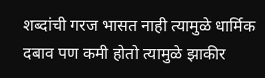शब्दांची गरज भासत नाही त्यामुळे धार्मिक दबाव पण कमी होतो त्यामुळे झाकीर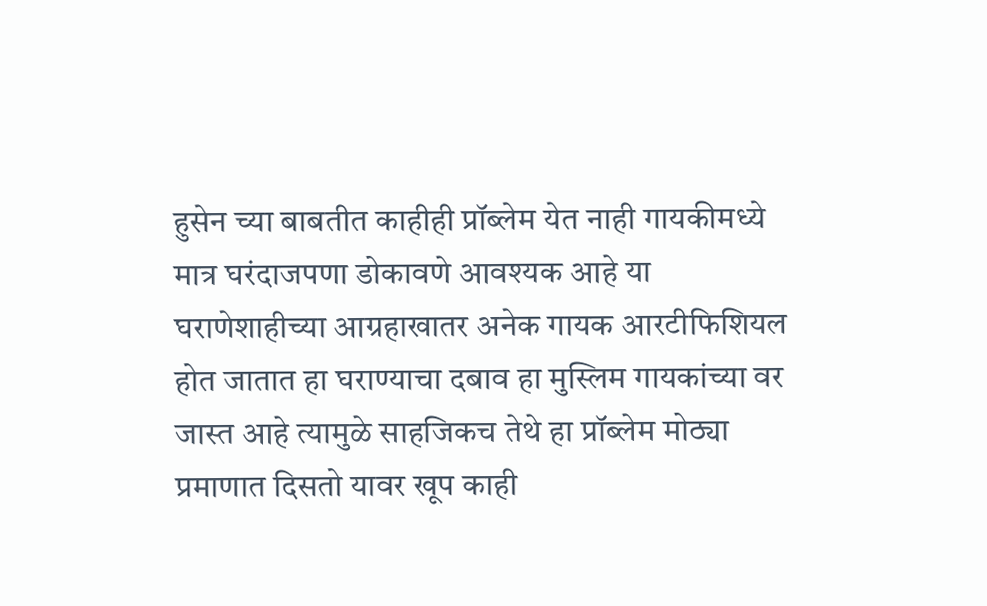हुसेन च्या बाबतीत काहीही प्रॉब्लेम येत नाही गायकीमध्ये मात्र घरंदाजपणा डोकावणे आवश्यक आहे या घराणेशाहीच्या आग्रहाखातर अनेक गायक आरटीफिशियल होत जातात हा घराण्याचा दबाव हा मुस्लिम गायकांच्या वर जास्त आहे त्यामुळे साहजिकच तेथे हा प्रॉब्लेम मोठ्या प्रमाणात दिसतो यावर खूप काही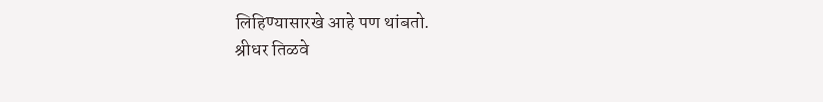लिहिण्यासारखे आहे पण थांबतो.
श्रीधर तिळवे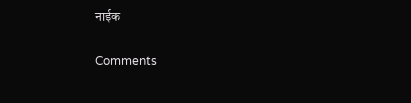नाईक

Comments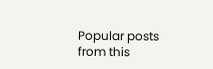Popular posts from this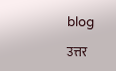blog

उत्तर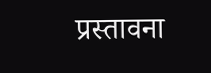प्रस्तावना